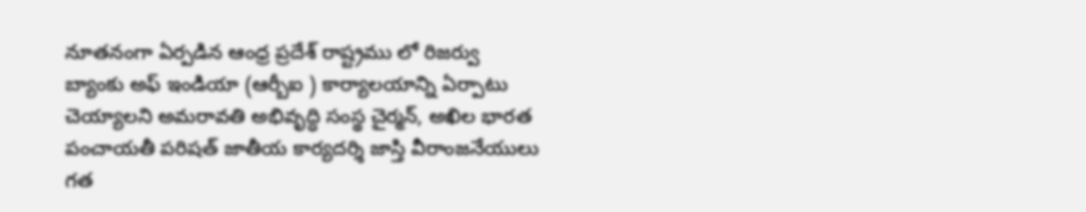నూతనంగా ఏర్పడిన ఆంధ్ర ప్రదేశ్ రాష్ట్రము లో రిజర్వు బ్యాంకు అఫ్ ఇండియా (ఆర్బీఐ ) కార్యాలయాన్ని ఏర్పాటు చెయ్యాలని అమరావతి అభివృద్ధి సంస్థ చైర్మన్, అఖిల భారత పంచాయతీ పరిషత్ జాతీయ కార్యదర్శి జాస్తి వీరాంజనేయులు గత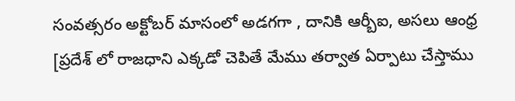సంవత్సరం అక్టోబర్ మాసంలో అడగగా , దానికి ఆర్బీఐ, అసలు ఆంధ్ర [ప్రదేశ్ లో రాజధాని ఎక్కడో చెపితే మేము తర్వాత ఏర్పాటు చేస్తాము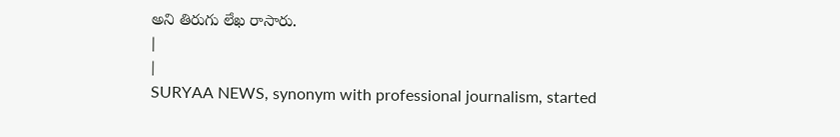అని తిరుగు లేఖ రాసారు.
|
|
SURYAA NEWS, synonym with professional journalism, started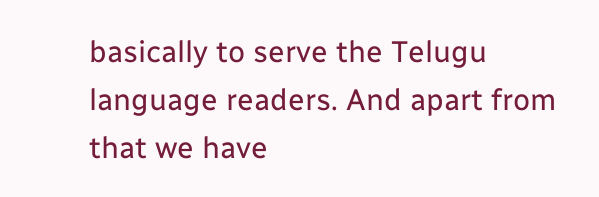basically to serve the Telugu language readers. And apart from that we have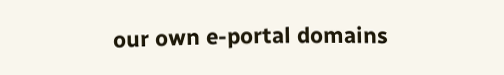our own e-portal domains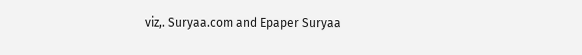viz,. Suryaa.com and Epaper Suryaa